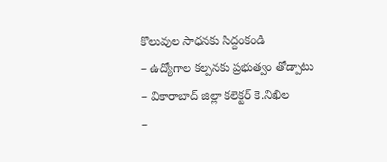కొలువుల సాధనకు సిద్దంకండి
– ఉద్యోగాల కల్పనకు ప్రభుత్వం తోడ్పాటు
– వికారాబాద్ జిల్లా కలెక్టర్ కె.నిఖిల
–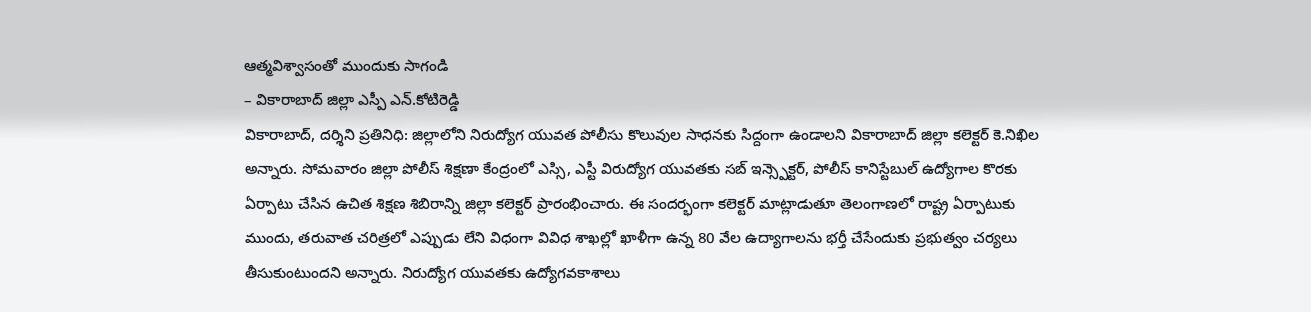ఆత్మవిశ్వాసంతో ముందుకు సాగండి
– వికారాబాద్ జిల్లా ఎస్పీ ఎన్.కోటిరెడ్డి
వికారాబాద్, దర్శిని ప్రతినిధి: జిల్లాలోని నిరుద్యోగ యువత పోలీసు కొలువుల సాధనకు సిద్దంగా ఉండాలని వికారాబాద్ జిల్లా కలెక్టర్ కె.నిఖిల అన్నారు. సోమవారం జిల్లా పోలీస్ శిక్షణా కేంద్రంలో ఎస్సి, ఎస్టీ విరుద్యోగ యువతకు సబ్ ఇన్స్పెక్టర్, పోలీస్ కానిస్టేబుల్ ఉద్యోగాల కొరకు ఏర్పాటు చేసిన ఉచిత శిక్షణ శిబిరాన్ని జిల్లా కలెక్టర్ ప్రారంభించారు. ఈ సందర్భంగా కలెక్టర్ మాట్లాడుతూ తెలంగాణలో రాష్ట్ర ఏర్పాటుకు ముందు, తరువాత చరిత్రలో ఎప్పుడు లేని విధంగా వివిధ శాఖల్లో ఖాళీగా ఉన్న 80 వేల ఉద్యాగాలను భర్తీ చేసేందుకు ప్రభుత్వం చర్యలు తీసుకుంటుందని అన్నారు. నిరుద్యోగ యువతకు ఉద్యోగవకాశాలు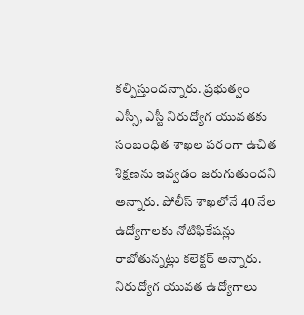కల్పిస్తుందన్నారు. ప్రభుత్వం ఎస్సీ, ఎస్టీ నిరుద్యోగ యువతకు సంబంధిత శాఖల పరంగా ఉచిత శిక్షణను ఇవ్వడం జరుగుతుందని అన్నారు. పోలీస్ శాఖలోనే 40 నేల ఉద్యోగాలకు నోటిఫికేషన్లు రాబోతున్నట్లు కలెక్టర్ అన్నారు. నిరుద్యోగ యువత ఉద్యోగాలు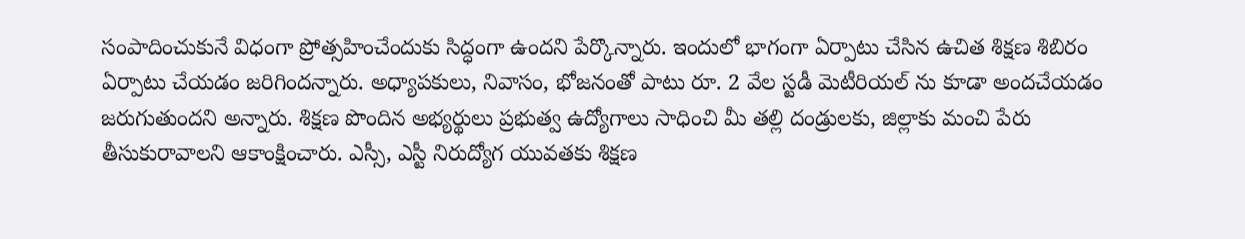సంపాదించుకునే విధంగా ప్రోత్సహించేందుకు సిద్ధంగా ఉందని పేర్కొన్నారు. ఇందులో భాగంగా ఏర్పాటు చేసిన ఉచిత శిక్షణ శిబిరం ఏర్పాటు చేయడం జరిగిందన్నారు. అధ్యాపకులు, నివాసం, భోజనంతో పాటు రూ. 2 వేల స్టడీ మెటీరియల్ ను కూడా అందచేయడం జరుగుతుందని అన్నారు. శిక్షణ పొందిన అభ్యర్థులు ప్రభుత్వ ఉద్యోగాలు సాధించి మీ తల్లి దండ్రులకు, జిల్లాకు మంచి పేరు తీసుకురావాలని ఆకాంక్షించారు. ఎస్సీ, ఎస్టీ నిరుద్యోగ యువతకు శిక్షణ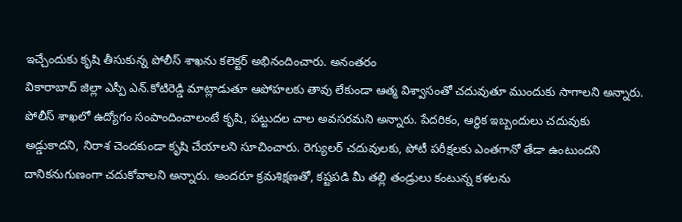ఇచ్చేందుకు కృషి తీసుకున్న పోలీస్ శాఖను కలెక్టర్ అభినందించారు. అనంతరం
వికారాబాద్ జిల్లా ఎస్పీ ఎన్.కోటిరెడ్డి మాట్లాడుతూ ఆపోహలకు తావు లేకుండా ఆత్మ విశ్వాసంతో చదువుతూ ముందుకు సాగాలని అన్నారు. పోలీస్ శాఖలో ఉద్యోగం సంపాందించాలంటే కృషి, పట్టుదల చాల అవసరమని అన్నారు. పేదరికం, ఆర్థిక ఇబ్బందులు చదువుకు అడ్డుకాదని, నిరాశ చెందకుండా కృషి చేయాలని సూచించారు. రెగ్యులర్ చదువులకు, పోటీ పరీక్షలకు ఎంతగానో తేడా ఉంటుందని దానికనుగుణంగా చదుకోవాలని అన్నారు. అందరూ క్రమశిక్షణతో, కష్టపడి మీ తల్లి తండ్రులు కంటున్న కళలను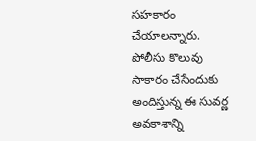సహకారం చేయాలన్నారు. పోలీసు కొలువు సాకారం చేసేందుకు అందిస్తున్న ఈ సువర్ణ అవకాశాన్ని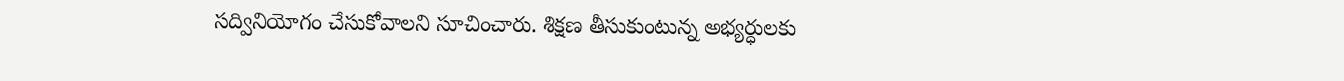సద్వినియోగం చేసుకోవాలని సూచించారు. శిక్షణ తీసుకుంటున్న అభ్యర్ధులకు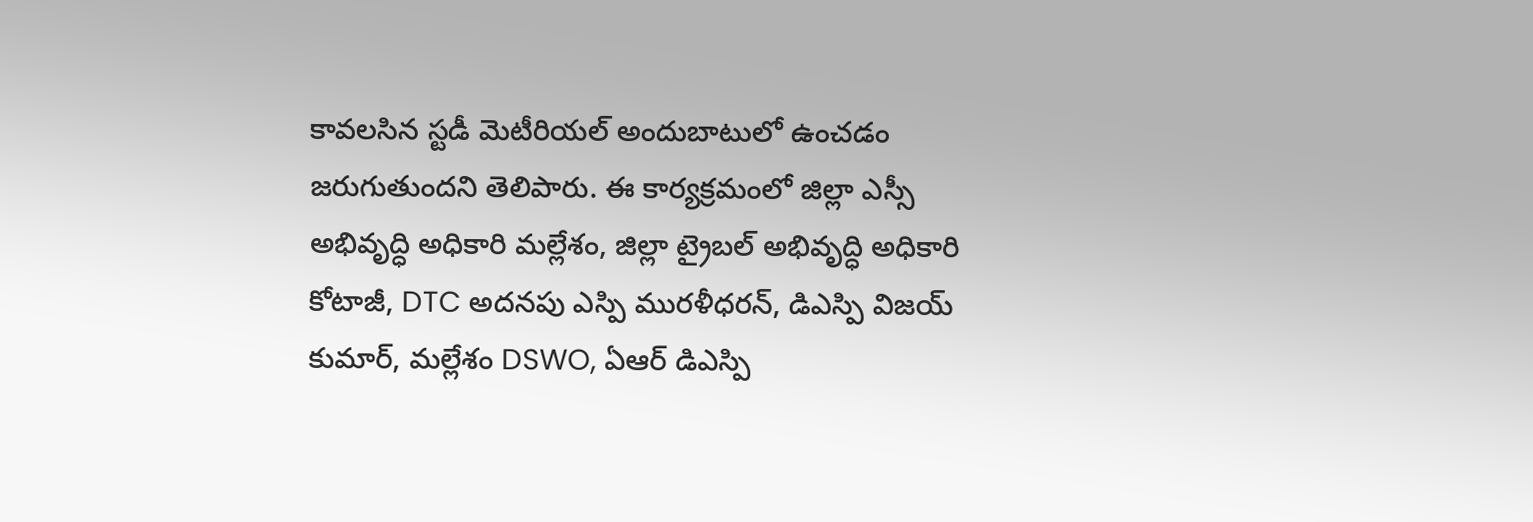కావలసిన స్టడీ మెటీరియల్ అందుబాటులో ఉంచడం జరుగుతుందని తెలిపారు. ఈ కార్యక్రమంలో జిల్లా ఎస్సీ అభివృద్ధి అధికారి మల్లేశం, జిల్లా ట్రైబల్ అభివృద్ధి అధికారి కోటాజీ, DTC అదనపు ఎస్పి మురళీధరన్, డిఎస్పి విజయ్ కుమార్, మల్లేశం DSWO, ఏఆర్ డిఎస్పి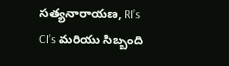సత్యనారాయణ, RI’s CI’s మరియు సిబ్బంది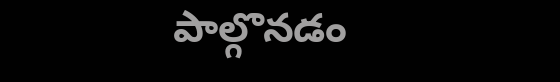పాల్గొనడం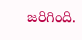జరిగింది.